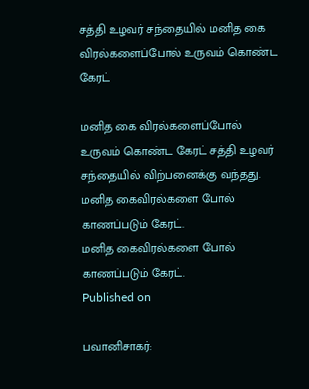சத்தி உழவர் சந்தையில் மனித கை விரல்களைப்போல் உருவம் கொண்ட கேரட்

மனித கை விரல்களைப்போல் உருவம் கொண்ட கேரட் சத்தி உழவர் சந்தையில் விற்பனைக்கு வந்தது.
மனித கைவிரல்களை போல் காணப்படும் கேரட்.
மனித கைவிரல்களை போல் காணப்படும் கேரட்.
Published on

பவானிசாகர்: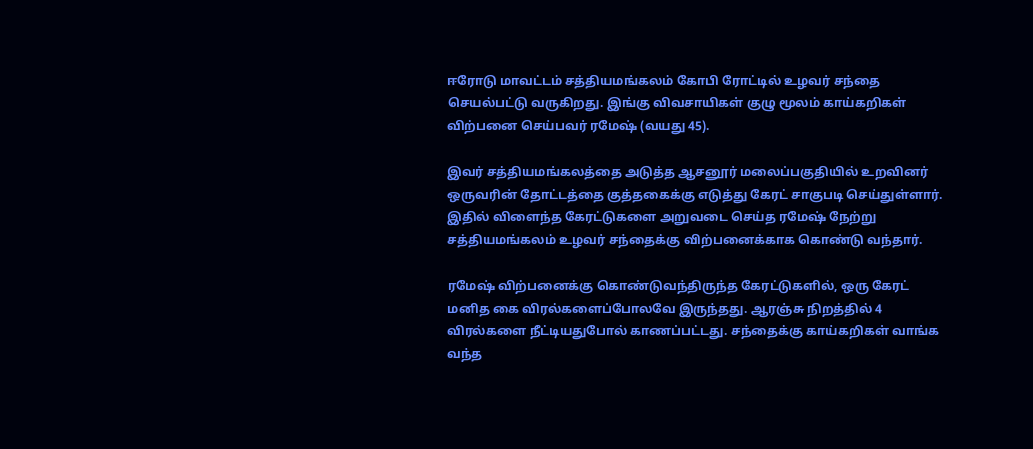ஈரோடு மாவட்டம் சத்தியமங்கலம் கோபி ரோட்டில் உழவர் சந்தை செயல்பட்டு வருகிறது. இங்கு விவசாயிகள் குழு மூலம் காய்கறிகள் விற்பனை செய்பவர் ரமேஷ் (வயது 45).

இவர் சத்தியமங்கலத்தை அடுத்த ஆசனூர் மலைப்பகுதியில் உறவினர் ஒருவரின் தோட்டத்தை குத்தகைக்கு எடுத்து கேரட் சாகுபடி செய்துள்ளார். இதில் விளைந்த கேரட்டுகளை அறுவடை செய்த ரமேஷ் நேற்று சத்தியமங்கலம் உழவர் சந்தைக்கு விற்பனைக்காக கொண்டு வந்தார்.

ரமேஷ் விற்பனைக்கு கொண்டுவந்திருந்த கேரட்டுகளில், ஒரு கேரட் மனித கை விரல்களைப்போலவே இருந்தது. ஆரஞ்சு நிறத்தில் 4 விரல்களை நீட்டியதுபோல் காணப்பட்டது. சந்தைக்கு காய்கறிகள் வாங்க வந்த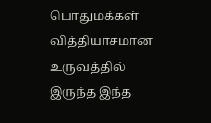பொதுமக்கள் வித்தியாசமான உருவத்தில் இருந்த இந்த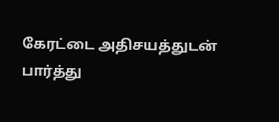கேரட்டை அதிசயத்துடன் பார்த்து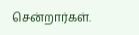சென்றார்கள்.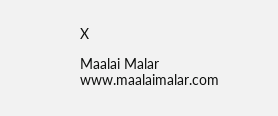X

Maalai Malar
www.maalaimalar.com